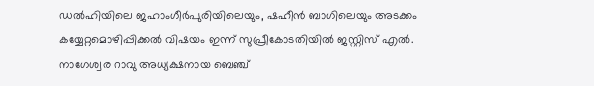ഡൽഹിയിലെ ജഹാംഗീർപുരിയിലെയും, ഷഹീൻ ബാഗിലെയും അടക്കം കയ്യേറ്റമൊഴിപ്പിക്കൽ വിഷയം ഇന്ന് സുപ്രീകോടതിയിൽ ജസ്റ്റിസ് എൽ. നാഗേശ്വര റാവു അധ്യക്ഷനായ ബെഞ്ച്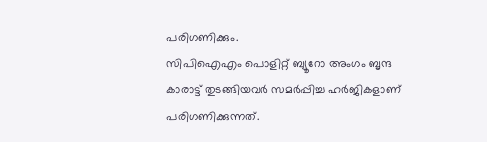പരിഗണിക്കും.
സിപിഐഎം പൊളിറ്റ് ബ്യൂറോ അംഗം ബൃന്ദ കാരാട്ട് തുടങ്ങിയവർ സമർപ്പിച്ച ഹർജികളാണ് പരിഗണിക്കുന്നത്.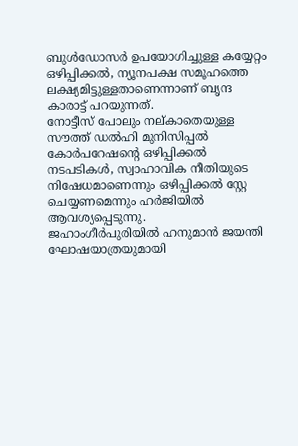ബുൾഡോസർ ഉപയോഗിച്ചുള്ള കയ്യേറ്റം ഒഴിപ്പിക്കൽ, ന്യൂനപക്ഷ സമൂഹത്തെ ലക്ഷ്യമിട്ടുള്ളതാണെന്നാണ് ബൃന്ദ കാരാട്ട് പറയുന്നത്.
നോട്ടീസ് പോലും നല്കാതെയുള്ള സൗത്ത് ഡൽഹി മുനിസിപ്പൽ കോർപറേഷന്റെ ഒഴിപ്പിക്കൽ നടപടികൾ, സ്വാഹാവിക നീതിയുടെ നിഷേധമാണെന്നും ഒഴിപ്പിക്കൽ സ്റ്റേ ചെയ്യണമെന്നും ഹർജിയിൽ ആവശ്യപ്പെടുന്നു.
ജഹാംഗീർപുരിയിൽ ഹനുമാൻ ജയന്തി ഘോഷയാത്രയുമായി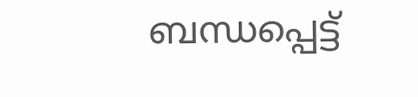ബന്ധപ്പെട്ട്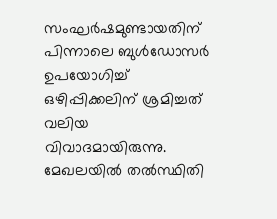സംഘർഷമുണ്ടായതിന് പിന്നാലെ ബുൾഡോസർ ഉപയോഗിച്ച് ഒഴിപ്പിക്കലിന് ശ്രമിച്ചത് വലിയ വിവാദമായിരുന്നു. മേഖലയിൽ തൽസ്ഥിതി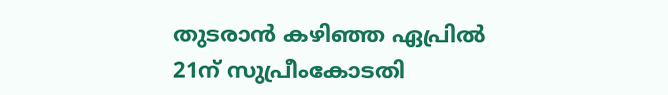തുടരാൻ കഴിഞ്ഞ ഏപ്രിൽ 21ന് സുപ്രീംകോടതി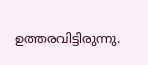ഉത്തരവിട്ടിരുന്നു.